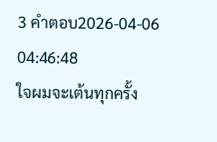3 คำตอบ2026-04-06 04:46:48
ใจผมจะเต้นทุกครั้ง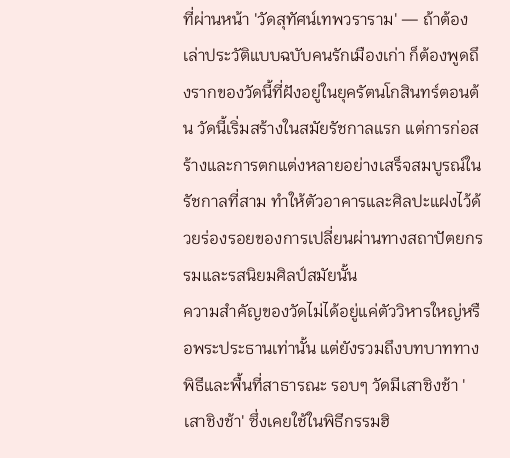ที่ผ่านหน้า 'วัดสุทัศน์เทพวราราม' — ถ้าต้องเล่าประวัติแบบฉบับคนรักเมืองเก่า ก็ต้องพูดถึงรากของวัดนี้ที่ฝังอยู่ในยุครัตนโกสินทร์ตอนต้น วัดนี้เริ่มสร้างในสมัยรัชกาลแรก แต่การก่อสร้างและการตกแต่งหลายอย่างเสร็จสมบูรณ์ในรัชกาลที่สาม ทำให้ตัวอาคารและศิลปะแฝงไว้ด้วยร่องรอยของการเปลี่ยนผ่านทางสถาปัตยกรรมและรสนิยมศิลป์สมัยนั้น
ความสำคัญของวัดไม่ได้อยู่แค่ตัววิหารใหญ่หรือพระประธานเท่านั้น แต่ยังรวมถึงบทบาททางพิธีและพื้นที่สาธารณะ รอบๆ วัดมีเสาชิงช้า 'เสาชิงช้า' ซึ่งเคยใช้ในพิธีกรรมฮิ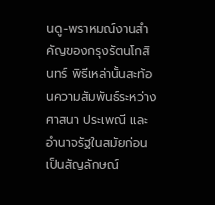นดู-พราหมณ์งานสำคัญของกรุงรัตนโกสินทร์ พิธีเหล่านั้นสะท้อนความสัมพันธ์ระหว่างศาสนา ประเพณี และอำนาจรัฐในสมัยก่อน เป็นสัญลักษณ์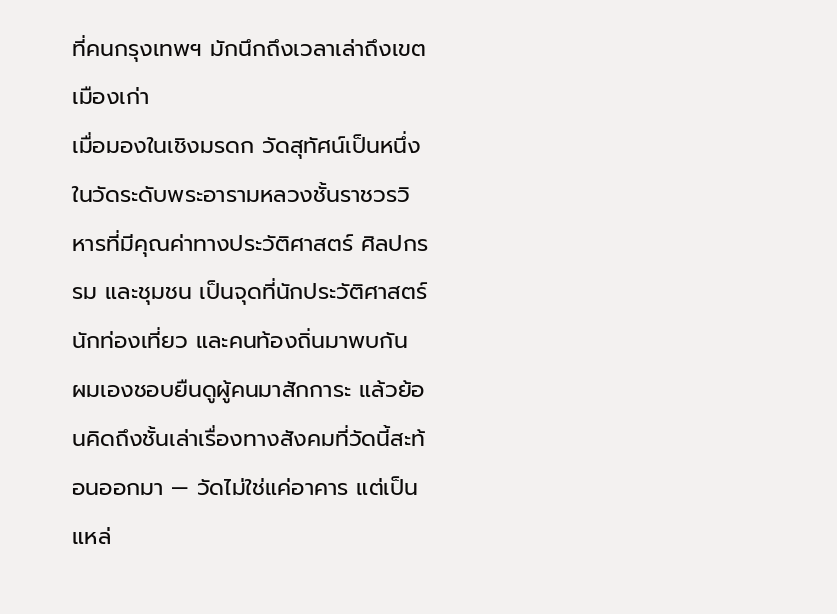ที่คนกรุงเทพฯ มักนึกถึงเวลาเล่าถึงเขตเมืองเก่า
เมื่อมองในเชิงมรดก วัดสุทัศน์เป็นหนึ่งในวัดระดับพระอารามหลวงชั้นราชวรวิหารที่มีคุณค่าทางประวัติศาสตร์ ศิลปกรรม และชุมชน เป็นจุดที่นักประวัติศาสตร์ นักท่องเที่ยว และคนท้องถิ่นมาพบกัน ผมเองชอบยืนดูผู้คนมาสักการะ แล้วย้อนคิดถึงชั้นเล่าเรื่องทางสังคมที่วัดนี้สะท้อนออกมา — วัดไม่ใช่แค่อาคาร แต่เป็นแหล่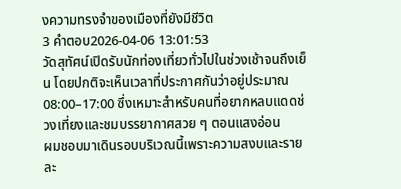งความทรงจำของเมืองที่ยังมีชีวิต
3 คำตอบ2026-04-06 13:01:53
วัดสุทัศน์เปิดรับนักท่องเที่ยวทั่วไปในช่วงเช้าจนถึงเย็น โดยปกติจะเห็นเวลาที่ประกาศกันว่าอยู่ประมาณ 08:00–17:00 ซึ่งเหมาะสำหรับคนที่อยากหลบแดดช่วงเที่ยงและชมบรรยากาศสวย ๆ ตอนแสงอ่อน
ผมชอบมาเดินรอบบริเวณนี้เพราะความสงบและรายละ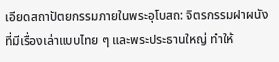เอียดสถาปัตยกรรมภายในพระอุโบสถ: จิตรกรรมฝาผนังที่มีเรื่องเล่าแบบไทย ๆ และพระประธานใหญ่ ทำให้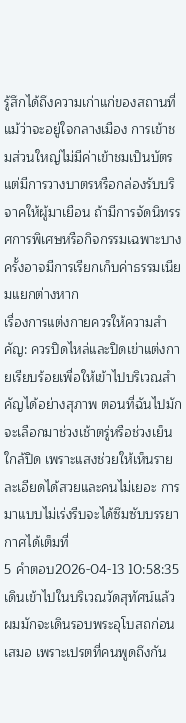รู้สึกได้ถึงความเก่าแก่ของสถานที่ แม้ว่าจะอยู่ใจกลางเมือง การเข้าชมส่วนใหญ่ไม่มีค่าเข้าชมเป็นบัตร แต่มีการวางบาตรหรือกล่องรับบริจาคให้ผู้มาเยือน ถ้ามีการจัดนิทรรศการพิเศษหรือกิจกรรมเฉพาะบางครั้งอาจมีการเรียกเก็บค่าธรรมเนียมแยกต่างหาก
เรื่องการแต่งกายควรให้ความสำคัญ: ควรปิดไหล่และปิดเข่าแต่งกายเรียบร้อยเพื่อให้เข้าไปบริเวณสำคัญได้อย่างสุภาพ ตอนที่ฉันไปมักจะเลือกมาช่วงเช้าตรู่หรือช่วงเย็นใกล้ปิด เพราะแสงช่วยให้เห็นรายละเอียดได้สวยและคนไม่เยอะ การมาแบบไม่เร่งรีบจะได้ซึมซับบรรยากาศได้เต็มที่
5 คำตอบ2026-04-13 10:58:35
เดินเข้าไปในบริเวณวัดสุทัศน์แล้วผมมักจะเดินรอบพระอุโบสถก่อนเสมอ เพราะเปรตที่คนพูดถึงกัน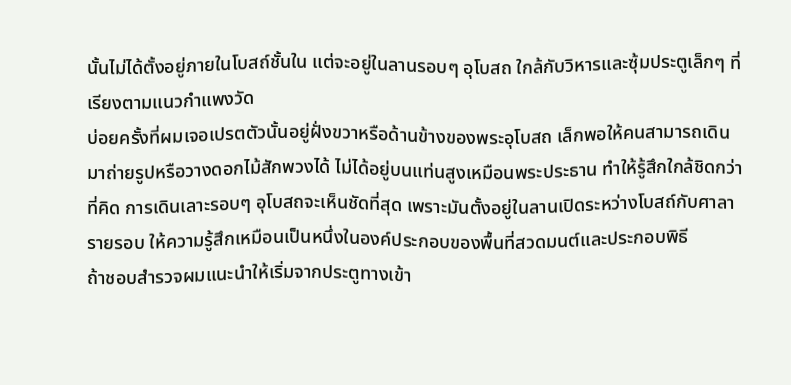นั้นไม่ได้ตั้งอยู่ภายในโบสถ์ชั้นใน แต่จะอยู่ในลานรอบๆ อุโบสถ ใกล้กับวิหารและซุ้มประตูเล็กๆ ที่เรียงตามแนวกำแพงวัด
บ่อยครั้งที่ผมเจอเปรตตัวนั้นอยู่ฝั่งขวาหรือด้านข้างของพระอุโบสถ เล็กพอให้คนสามารถเดินมาถ่ายรูปหรือวางดอกไม้สักพวงได้ ไม่ได้อยู่บนแท่นสูงเหมือนพระประธาน ทำให้รู้สึกใกล้ชิดกว่าที่คิด การเดินเลาะรอบๆ อุโบสถจะเห็นชัดที่สุด เพราะมันตั้งอยู่ในลานเปิดระหว่างโบสถ์กับศาลารายรอบ ให้ความรู้สึกเหมือนเป็นหนึ่งในองค์ประกอบของพื้นที่สวดมนต์และประกอบพิธี
ถ้าชอบสำรวจผมแนะนำให้เริ่มจากประตูทางเข้า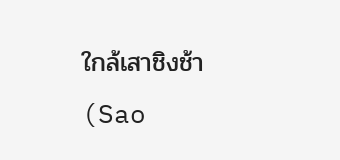ใกล้เสาชิงช้า (Sao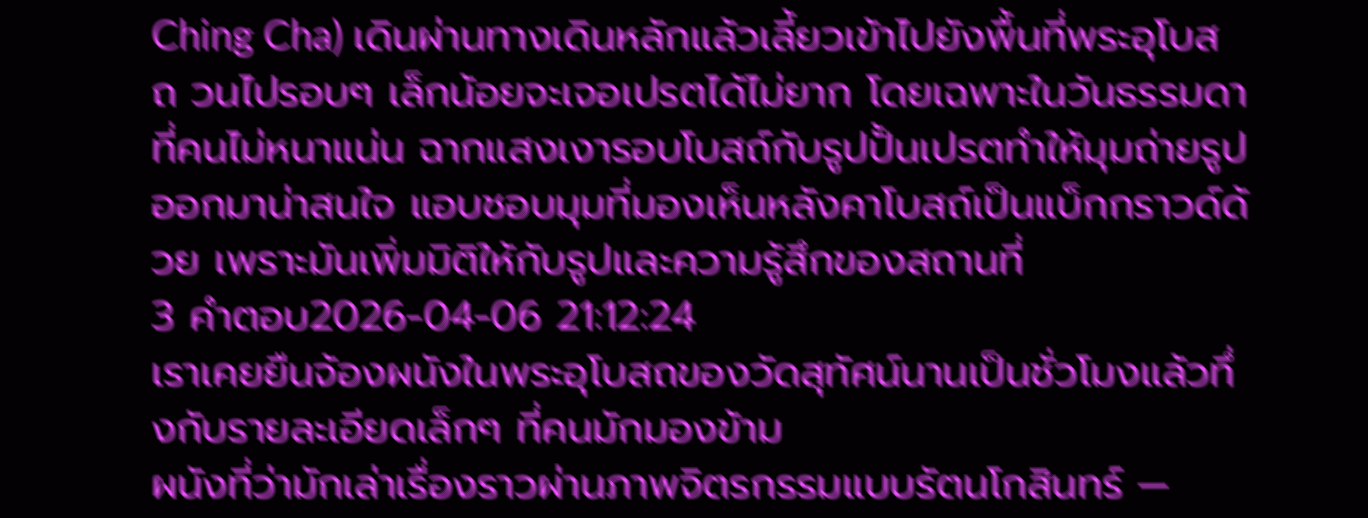Ching Cha) เดินผ่านทางเดินหลักแล้วเลี้ยวเข้าไปยังพื้นที่พระอุโบสถ วนไปรอบๆ เล็กน้อยจะเจอเปรตได้ไม่ยาก โดยเฉพาะในวันธรรมดาที่คนไม่หนาแน่น ฉากแสงเงารอบโบสถ์กับรูปปั้นเปรตทำให้มุมถ่ายรูปออกมาน่าสนใจ แอบชอบมุมที่มองเห็นหลังคาโบสถ์เป็นแบ็กกราวด์ด้วย เพราะมันเพิ่มมิติให้กับรูปและความรู้สึกของสถานที่
3 คำตอบ2026-04-06 21:12:24
เราเคยยืนจ้องผนังในพระอุโบสถของวัดสุทัศน์นานเป็นชั่วโมงแล้วทึ่งกับรายละเอียดเล็กๆ ที่คนมักมองข้าม
ผนังที่ว่ามักเล่าเรื่องราวผ่านภาพจิตรกรรมแบบรัตนโกสินทร์ —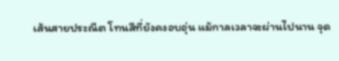เส้นสายประณีต โทนสีที่ยังคงอบอุ่น แม้กาลเวลาจะผ่านไปนาน จุด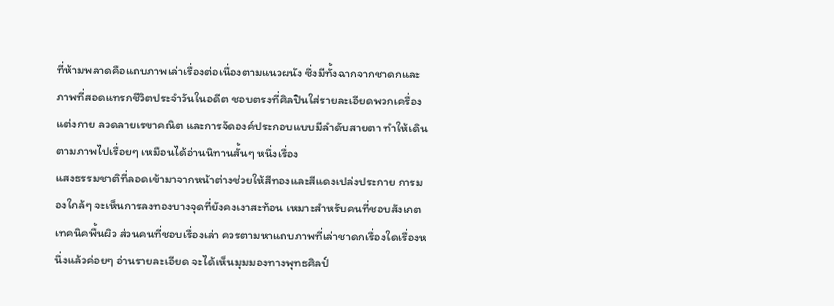ที่ห้ามพลาดคือแถบภาพเล่าเรื่องต่อเนื่องตามแนวผนัง ซึ่งมีทั้งฉากจากชาดกและภาพที่สอดแทรกชีวิตประจำวันในอดีต ชอบตรงที่ศิลปินใส่รายละเอียดพวกเครื่องแต่งกาย ลวดลายเรขาคณิต และการจัดองค์ประกอบแบบมีลำดับสายตา ทำให้เดินตามภาพไปเรื่อยๆ เหมือนได้อ่านนิทานสั้นๆ หนึ่งเรื่อง
แสงธรรมชาติที่ลอดเข้ามาจากหน้าต่างช่วยให้สีทองและสีแดงเปล่งประกาย การมองใกล้ๆ จะเห็นการลงทองบางจุดที่ยังคงเงาสะท้อน เหมาะสำหรับคนที่ชอบสังเกตเทคนิคพื้นผิว ส่วนคนที่ชอบเรื่องเล่า ควรตามหาแถบภาพที่เล่าชาดกเรื่องใดเรื่องหนึ่งแล้วค่อยๆ อ่านรายละเอียด จะได้เห็นมุมมองทางพุทธศิลป์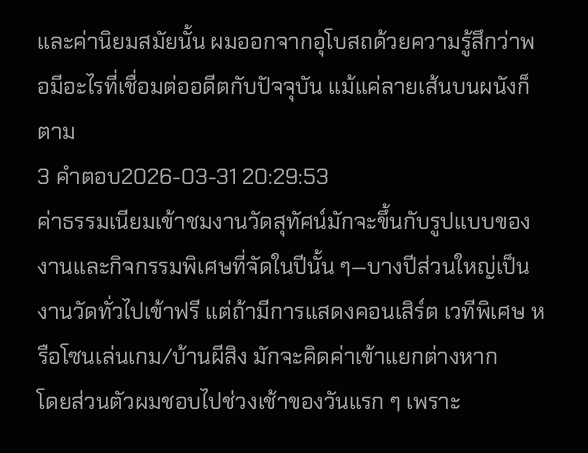และค่านิยมสมัยนั้น ผมออกจากอุโบสถด้วยความรู้สึกว่าพอมีอะไรที่เชื่อมต่ออดีตกับปัจจุบัน แม้แค่ลายเส้นบนผนังก็ตาม
3 คำตอบ2026-03-31 20:29:53
ค่าธรรมเนียมเข้าชมงานวัดสุทัศน์มักจะขึ้นกับรูปแบบของงานและกิจกรรมพิเศษที่จัดในปีนั้น ๆ—บางปีส่วนใหญ่เป็นงานวัดทั่วไปเข้าฟรี แต่ถ้ามีการแสดงคอนเสิร์ต เวทีพิเศษ หรือโซนเล่นเกม/บ้านผีสิง มักจะคิดค่าเข้าแยกต่างหาก
โดยส่วนตัวผมชอบไปช่วงเช้าของวันแรก ๆ เพราะ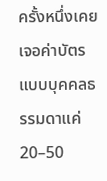ครั้งหนึ่งเคยเจอค่าบัตรแบบบุคคลธรรมดาแค่ 20–50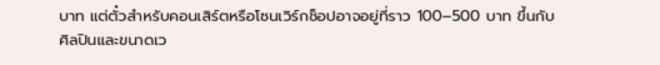บาท แต่ตั๋วสำหรับคอนเสิร์ตหรือโซนเวิร์กช็อปอาจอยู่ที่ราว 100–500 บาท ขึ้นกับศิลปินและขนาดเว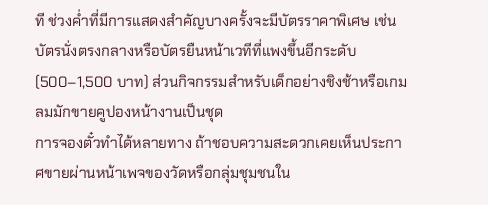ที ช่วงค่ำที่มีการแสดงสำคัญบางครั้งจะมีบัตรราคาพิเศษ เช่น บัตรนั่งตรงกลางหรือบัตรยืนหน้าเวทีที่แพงขึ้นอีกระดับ (500–1,500 บาท) ส่วนกิจกรรมสำหรับเด็กอย่างชิงช้าหรือเกมลมมักขายคูปองหน้างานเป็นชุด
การจองตั๋วทำได้หลายทาง ถ้าชอบความสะดวกเคยเห็นประกาศขายผ่านหน้าเพจของวัดหรือกลุ่มชุมชนใน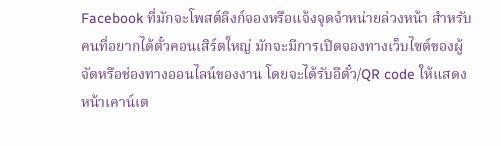Facebook ที่มักจะโพสต์ลิงก์จองหรือแจ้งจุดจำหน่ายล่วงหน้า สำหรับคนที่อยากได้ตั๋วคอนเสิร์ตใหญ่ มักจะมีการเปิดจองทางเว็บไซต์ของผู้จัดหรือช่องทางออนไลน์ของงาน โดยจะได้รับอีตั๋ว/QR code ให้แสดงหน้าเคาน์เต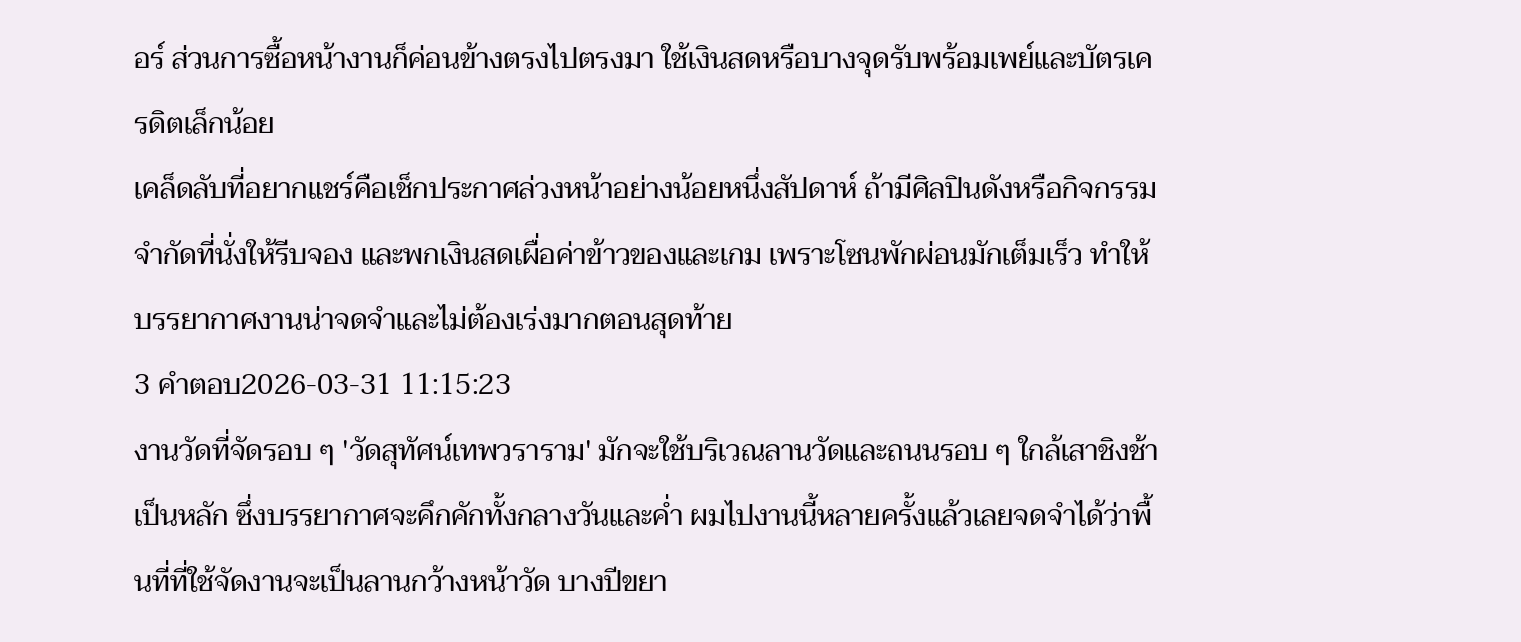อร์ ส่วนการซื้อหน้างานก็ค่อนข้างตรงไปตรงมา ใช้เงินสดหรือบางจุดรับพร้อมเพย์และบัตรเครดิตเล็กน้อย
เคล็ดลับที่อยากแชร์คือเช็กประกาศล่วงหน้าอย่างน้อยหนึ่งสัปดาห์ ถ้ามีศิลปินดังหรือกิจกรรมจำกัดที่นั่งให้รีบจอง และพกเงินสดเผื่อค่าข้าวของและเกม เพราะโซนพักผ่อนมักเต็มเร็ว ทำให้บรรยากาศงานน่าจดจำและไม่ต้องเร่งมากตอนสุดท้าย
3 คำตอบ2026-03-31 11:15:23
งานวัดที่จัดรอบ ๆ 'วัดสุทัศน์เทพวราราม' มักจะใช้บริเวณลานวัดและถนนรอบ ๆ ใกล้เสาชิงช้าเป็นหลัก ซึ่งบรรยากาศจะคึกคักทั้งกลางวันและค่ำ ผมไปงานนี้หลายครั้งแล้วเลยจดจำได้ว่าพื้นที่ที่ใช้จัดงานจะเป็นลานกว้างหน้าวัด บางปีขยา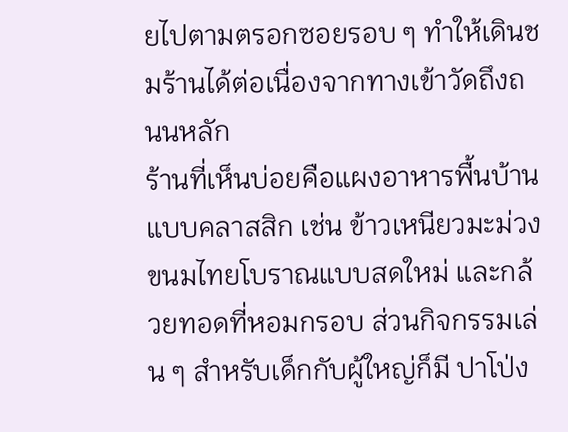ยไปตามตรอกซอยรอบ ๆ ทำให้เดินชมร้านได้ต่อเนื่องจากทางเข้าวัดถึงถนนหลัก
ร้านที่เห็นบ่อยคือแผงอาหารพื้นบ้านแบบคลาสสิก เช่น ข้าวเหนียวมะม่วง ขนมไทยโบราณแบบสดใหม่ และกล้วยทอดที่หอมกรอบ ส่วนกิจกรรมเล่น ๆ สำหรับเด็กกับผู้ใหญ่ก็มี ปาโป่ง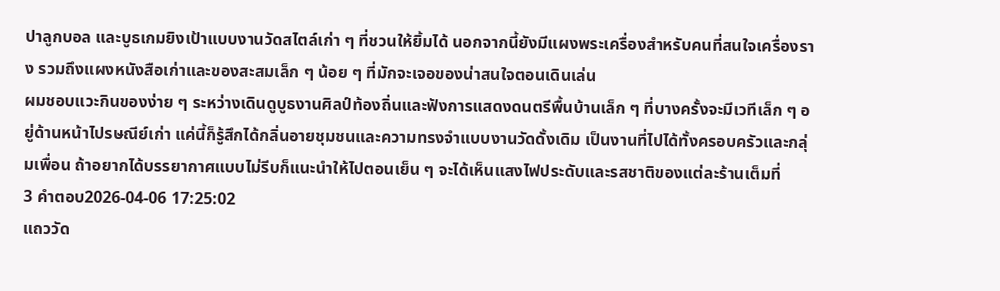ปาลูกบอล และบูธเกมยิงเป้าแบบงานวัดสไตล์เก่า ๆ ที่ชวนให้ยิ้มได้ นอกจากนี้ยังมีแผงพระเครื่องสำหรับคนที่สนใจเครื่องราง รวมถึงแผงหนังสือเก่าและของสะสมเล็ก ๆ น้อย ๆ ที่มักจะเจอของน่าสนใจตอนเดินเล่น
ผมชอบแวะกินของง่าย ๆ ระหว่างเดินดูบูธงานศิลป์ท้องถิ่นและฟังการแสดงดนตรีพื้นบ้านเล็ก ๆ ที่บางครั้งจะมีเวทีเล็ก ๆ อยู่ด้านหน้าไปรษณีย์เก่า แค่นี้ก็รู้สึกได้กลิ่นอายชุมชนและความทรงจำแบบงานวัดดั้งเดิม เป็นงานที่ไปได้ทั้งครอบครัวและกลุ่มเพื่อน ถ้าอยากได้บรรยากาศแบบไม่รีบก็แนะนำให้ไปตอนเย็น ๆ จะได้เห็นแสงไฟประดับและรสชาติของแต่ละร้านเต็มที่
3 คำตอบ2026-04-06 17:25:02
แถววัด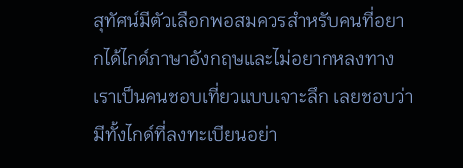สุทัศน์มีตัวเลือกพอสมควรสำหรับคนที่อยากได้ไกด์ภาษาอังกฤษและไม่อยากหลงทาง
เราเป็นคนชอบเที่ยวแบบเจาะลึก เลยชอบว่ามีทั้งไกด์ที่ลงทะเบียนอย่า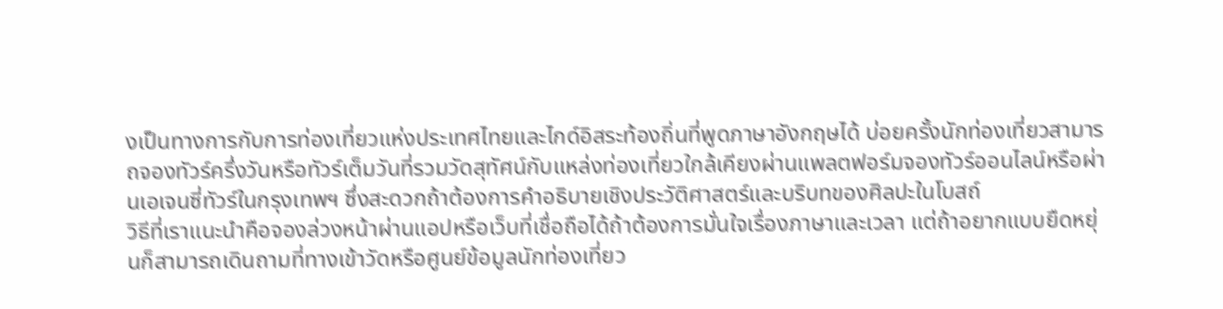งเป็นทางการกับการท่องเที่ยวแห่งประเทศไทยและไกด์อิสระท้องถิ่นที่พูดภาษาอังกฤษได้ บ่อยครั้งนักท่องเที่ยวสามารถจองทัวร์ครึ่งวันหรือทัวร์เต็มวันที่รวมวัดสุทัศน์กับแหล่งท่องเที่ยวใกล้เคียงผ่านแพลตฟอร์มจองทัวร์ออนไลน์หรือผ่านเอเจนซี่ทัวร์ในกรุงเทพฯ ซึ่งสะดวกถ้าต้องการคำอธิบายเชิงประวัติศาสตร์และบริบทของศิลปะในโบสถ์
วิธีที่เราแนะนำคือจองล่วงหน้าผ่านแอปหรือเว็บที่เชื่อถือได้ถ้าต้องการมั่นใจเรื่องภาษาและเวลา แต่ถ้าอยากแบบยืดหยุ่นก็สามารถเดินถามที่ทางเข้าวัดหรือศูนย์ข้อมูลนักท่องเที่ยว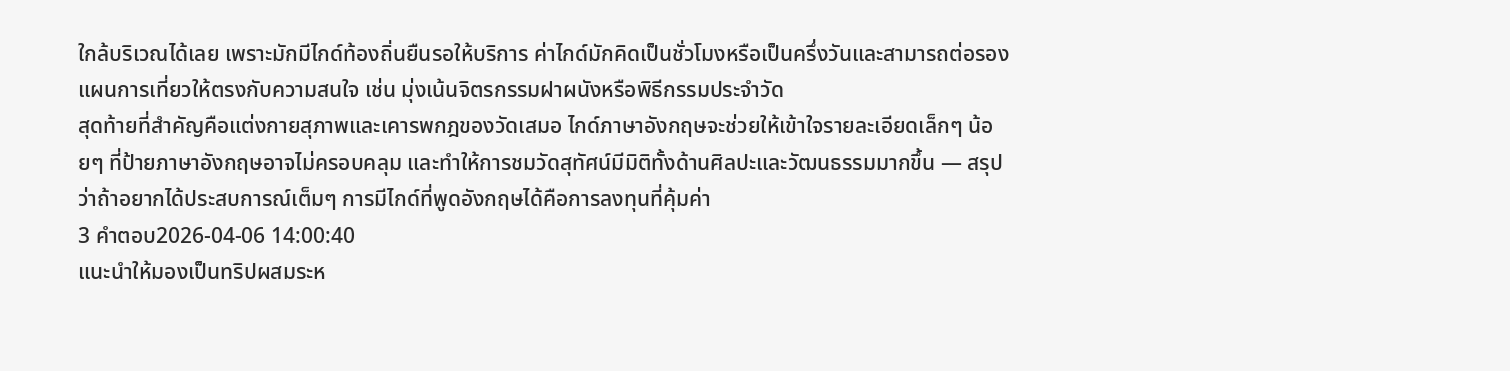ใกล้บริเวณได้เลย เพราะมักมีไกด์ท้องถิ่นยืนรอให้บริการ ค่าไกด์มักคิดเป็นชั่วโมงหรือเป็นครึ่งวันและสามารถต่อรองแผนการเที่ยวให้ตรงกับความสนใจ เช่น มุ่งเน้นจิตรกรรมฝาผนังหรือพิธีกรรมประจำวัด
สุดท้ายที่สำคัญคือแต่งกายสุภาพและเคารพกฎของวัดเสมอ ไกด์ภาษาอังกฤษจะช่วยให้เข้าใจรายละเอียดเล็กๆ น้อยๆ ที่ป้ายภาษาอังกฤษอาจไม่ครอบคลุม และทำให้การชมวัดสุทัศน์มีมิติทั้งด้านศิลปะและวัฒนธรรมมากขึ้น — สรุปว่าถ้าอยากได้ประสบการณ์เต็มๆ การมีไกด์ที่พูดอังกฤษได้คือการลงทุนที่คุ้มค่า
3 คำตอบ2026-04-06 14:00:40
แนะนำให้มองเป็นทริปผสมระห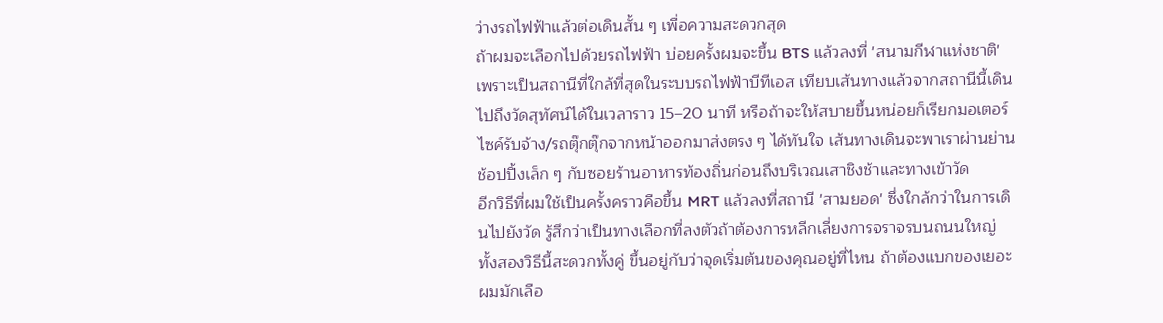ว่างรถไฟฟ้าแล้วต่อเดินสั้น ๆ เพื่อความสะดวกสุด
ถ้าผมจะเลือกไปด้วยรถไฟฟ้า บ่อยครั้งผมจะขึ้น BTS แล้วลงที่ 'สนามกีฬาแห่งชาติ' เพราะเป็นสถานีที่ใกล้ที่สุดในระบบรถไฟฟ้าบีทีเอส เทียบเส้นทางแล้วจากสถานีนี้เดินไปถึงวัดสุทัศน์ได้ในเวลาราว 15–20 นาที หรือถ้าจะให้สบายขึ้นหน่อยก็เรียกมอเตอร์ไซค์รับจ้าง/รถตุ๊กตุ๊กจากหน้าออกมาส่งตรง ๆ ได้ทันใจ เส้นทางเดินจะพาเราผ่านย่านช้อปปิ้งเล็ก ๆ กับซอยร้านอาหารท้องถิ่นก่อนถึงบริเวณเสาชิงช้าและทางเข้าวัด
อีกวิธีที่ผมใช้เป็นครั้งคราวคือขึ้น MRT แล้วลงที่สถานี 'สามยอด' ซึ่งใกล้กว่าในการเดินไปยังวัด รู้สึกว่าเป็นทางเลือกที่ลงตัวถ้าต้องการหลีกเลี่ยงการจราจรบนถนนใหญ่ ทั้งสองวิธีนี้สะดวกทั้งคู่ ขึ้นอยู่กับว่าจุดเริ่มต้นของคุณอยู่ที่ไหน ถ้าต้องแบกของเยอะผมมักเลือ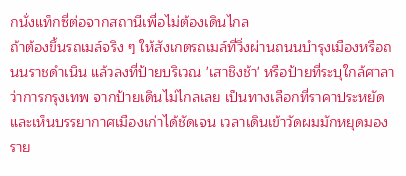กนั่งแท็กซี่ต่อจากสถานีเพื่อไม่ต้องเดินไกล
ถ้าต้องขึ้นรถเมล์จริง ๆ ให้สังเกตรถเมล์ที่วิ่งผ่านถนนบำรุงเมืองหรือถนนราชดำเนิน แล้วลงที่ป้ายบริเวณ 'เสาชิงช้า' หรือป้ายที่ระบุใกล้ศาลาว่าการกรุงเทพ จากป้ายเดินไม่ไกลเลย เป็นทางเลือกที่ราคาประหยัดและเห็นบรรยากาศเมืองเก่าได้ชัดเจน เวลาเดินเข้าวัดผมมักหยุดมองราย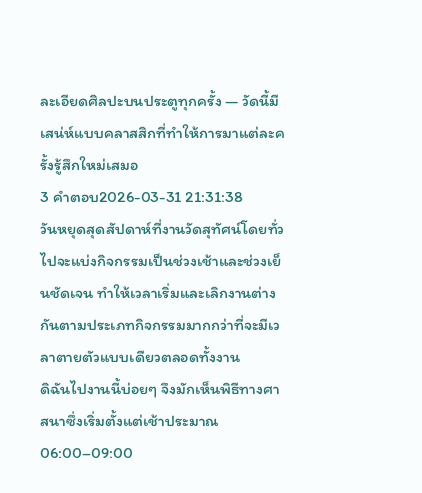ละเอียดศิลปะบนประตูทุกครั้ง — วัดนี้มีเสน่ห์แบบคลาสสิกที่ทำให้การมาแต่ละครั้งรู้สึกใหม่เสมอ
3 คำตอบ2026-03-31 21:31:38
วันหยุดสุดสัปดาห์ที่งานวัดสุทัศน์โดยทั่วไปจะแบ่งกิจกรรมเป็นช่วงเช้าและช่วงเย็นชัดเจน ทำให้เวลาเริ่มและเลิกงานต่างกันตามประเภทกิจกรรมมากกว่าที่จะมีเวลาตายตัวแบบเดียวตลอดทั้งงาน
ดิฉันไปงานนี้บ่อยๆ จึงมักเห็นพิธีทางศาสนาซึ่งเริ่มตั้งแต่เช้าประมาณ 06:00–09:00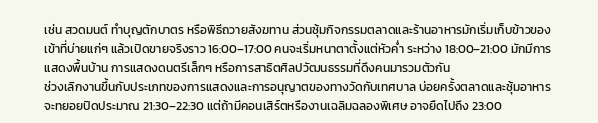เช่น สวดมนต์ ทำบุญตักบาตร หรือพิธีถวายสังฆทาน ส่วนซุ้มกิจกรรมตลาดและร้านอาหารมักเริ่มเก็บข้าวของเข้าที่บ่ายแก่ๆ แล้วเปิดขายจริงราว 16:00–17:00 คนจะเริ่มหนาตาตั้งแต่หัวค่ำ ระหว่าง 18:00–21:00 มักมีการแสดงพื้นบ้าน การแสดงดนตรีเล็กๆ หรือการสาธิตศิลปวัฒนธรรมที่ดึงคนมารวมตัวกัน
ช่วงเลิกงานขึ้นกับประเภทของการแสดงและการอนุญาตของทางวัดกับเทศบาล บ่อยครั้งตลาดและซุ้มอาหารจะทยอยปิดประมาณ 21:30–22:30 แต่ถ้ามีคอนเสิร์ตหรืองานเฉลิมฉลองพิเศษ อาจยืดไปถึง 23:00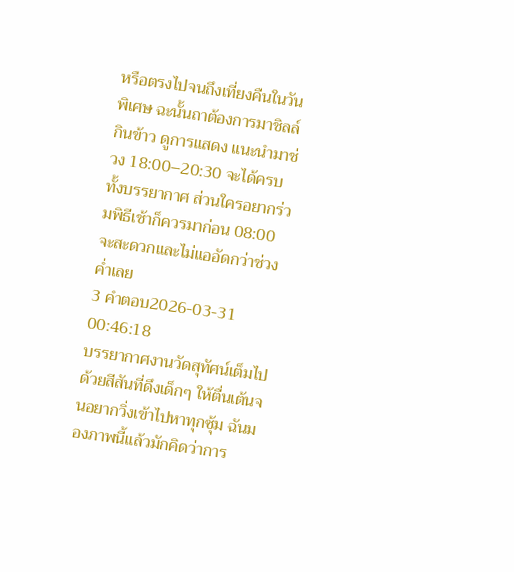หรือตรงไปจนถึงเที่ยงคืนในวันพิเศษ ฉะนั้นถาต้องการมาชิลล์กินข้าว ดูการแสดง แนะนำมาช่วง 18:00–20:30 จะได้ครบทั้งบรรยากาศ ส่วนใครอยากร่วมพิธีเช้าก็ควรมาก่อน 08:00 จะสะดวกและไม่แออัดกว่าช่วงค่ำเลย
3 คำตอบ2026-03-31 00:46:18
บรรยากาศงานวัดสุทัศน์เต็มไปด้วยสีสันที่ดึงเด็กๆ ให้ตื่นเต้นจนอยากวิ่งเข้าไปหาทุกซุ้ม ฉันมองภาพนี้แล้วมักคิดว่าการ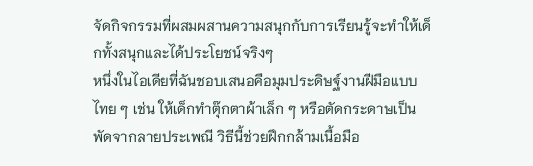จัดกิจกรรมที่ผสมผสานความสนุกกับการเรียนรู้จะทำให้เด็กทั้งสนุกและได้ประโยชน์จริงๆ
หนึ่งในไอเดียที่ฉันชอบเสนอคือมุมประดิษฐ์งานฝีมือแบบไทย ๆ เช่น ให้เด็กทำตุ๊กตาผ้าเล็ก ๆ หรือตัดกระดาษเป็นพัดจากลายประเพณี วิธีนี้ช่วยฝึกกล้ามเนื้อมือ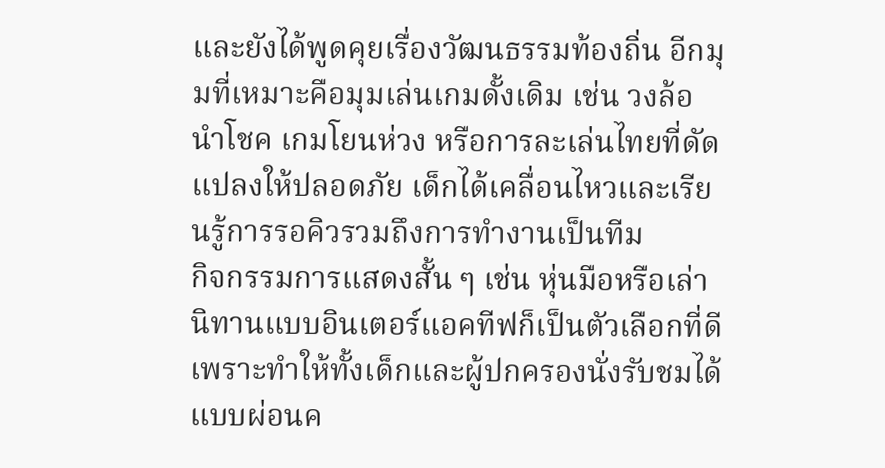และยังได้พูดคุยเรื่องวัฒนธรรมท้องถิ่น อีกมุมที่เหมาะคือมุมเล่นเกมดั้งเดิม เช่น วงล้อนำโชค เกมโยนห่วง หรือการละเล่นไทยที่ดัดแปลงให้ปลอดภัย เด็กได้เคลื่อนไหวและเรียนรู้การรอคิวรวมถึงการทำงานเป็นทีม
กิจกรรมการแสดงสั้น ๆ เช่น หุ่นมือหรือเล่านิทานแบบอินเตอร์แอคทีฟก็เป็นตัวเลือกที่ดีเพราะทำให้ทั้งเด็กและผู้ปกครองนั่งรับชมได้แบบผ่อนค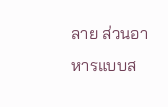ลาย ส่วนอาหารแบบส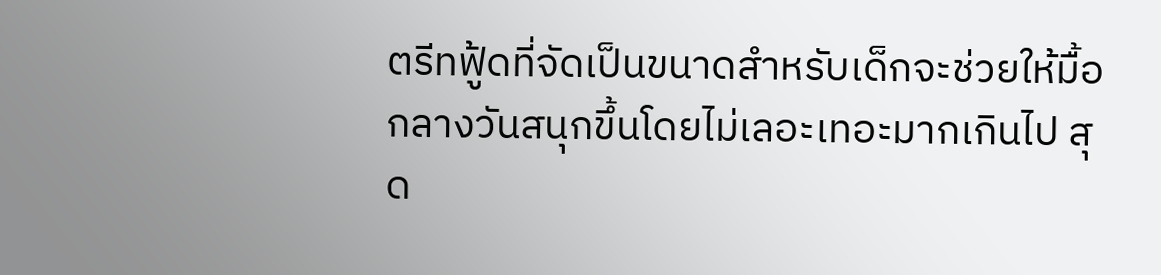ตรีทฟู้ดที่จัดเป็นขนาดสำหรับเด็กจะช่วยให้มื้อกลางวันสนุกขึ้นโดยไม่เลอะเทอะมากเกินไป สุด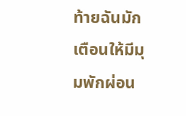ท้ายฉันมักเตือนให้มีมุมพักผ่อน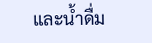และน้ำดื่ม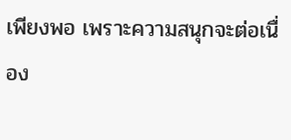เพียงพอ เพราะความสนุกจะต่อเนื่อง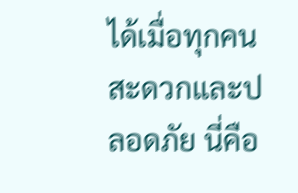ได้เมื่อทุกคนสะดวกและปลอดภัย นี่คือ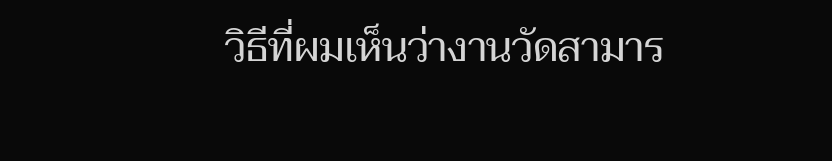วิธีที่ผมเห็นว่างานวัดสามาร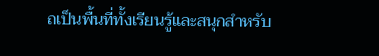ถเป็นพื้นที่ทั้งเรียนรู้และสนุกสำหรับ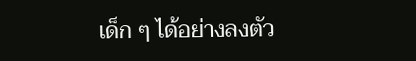เด็ก ๆ ได้อย่างลงตัว